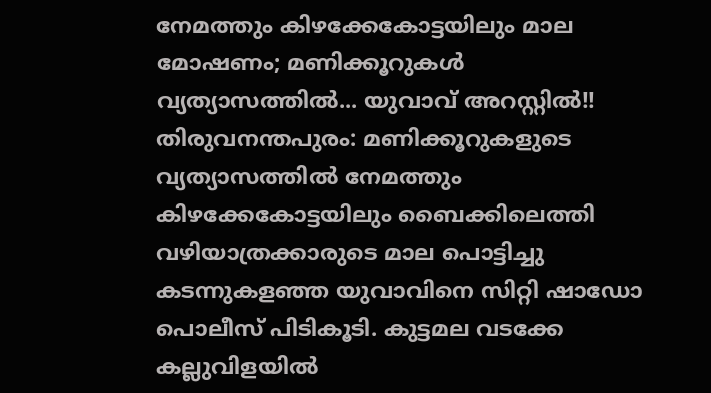നേമത്തും കിഴക്കേകോട്ടയിലും മാല മോഷണം; മണിക്കൂറുകൾ വ്യത്യാസത്തിൽ... യുവാവ് അറസ്റ്റിൽ!!
തിരുവനന്തപുരം: മണിക്കൂറുകളുടെ വ്യത്യാസത്തിൽ നേമത്തും കിഴക്കേകോട്ടയിലും ബൈക്കിലെത്തി വഴിയാത്രക്കാരുടെ മാല പൊട്ടിച്ചു കടന്നുകളഞ്ഞ യുവാവിനെ സിറ്റി ഷാഡോ പൊലീസ് പിടികൂടി. കുട്ടമല വടക്കേ കല്ലുവിളയിൽ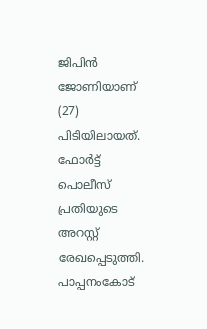ജിപിൻ ജോണിയാണ് (27) പിടിയിലായത്. ഫോർട്ട് പൊലീസ് പ്രതിയുടെ അറസ്റ്റ് രേഖപ്പെടുത്തി.
പാപ്പനംകോട്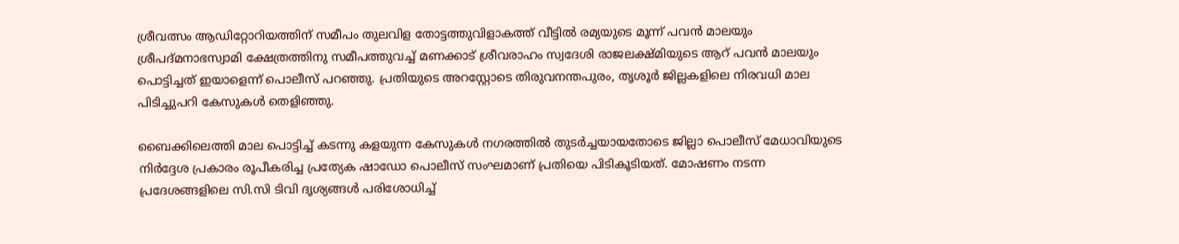ശ്രീവത്സം ആഡിറ്റോറിയത്തിന് സമീപം തുലവിള തോട്ടത്തുവിളാകത്ത് വീട്ടിൽ രമ്യയുടെ മൂന്ന് പവൻ മാലയും ശ്രീപദ്മനാഭസ്വാമി ക്ഷേത്രത്തിനു സമീപത്തുവച്ച് മണക്കാട് ശ്രീവരാഹം സ്വദേശി രാജലക്ഷ്മിയുടെ ആറ് പവൻ മാലയും പൊട്ടിച്ചത് ഇയാളെന്ന് പൊലീസ് പറഞ്ഞു. പ്രതിയുടെ അറസ്റ്റോടെ തിരുവനന്തപുരം, തൃശൂർ ജില്ലകളിലെ നിരവധി മാല പിടിച്ചുപറി കേസുകൾ തെളിഞ്ഞു.

ബൈക്കിലെത്തി മാല പൊട്ടിച്ച് കടന്നു കളയുന്ന കേസുകൾ നഗരത്തിൽ തുടർച്ചയായതോടെ ജില്ലാ പൊലീസ് മേധാവിയുടെ നിർദ്ദേശ പ്രകാരം രൂപീകരിച്ച പ്രത്യേക ഷാഡോ പൊലീസ് സംഘമാണ് പ്രതിയെ പിടികൂടിയത്. മോഷണം നടന്ന പ്രദേശങ്ങളിലെ സി.സി ടിവി ദൃശ്യങ്ങൾ പരിശോധിച്ച്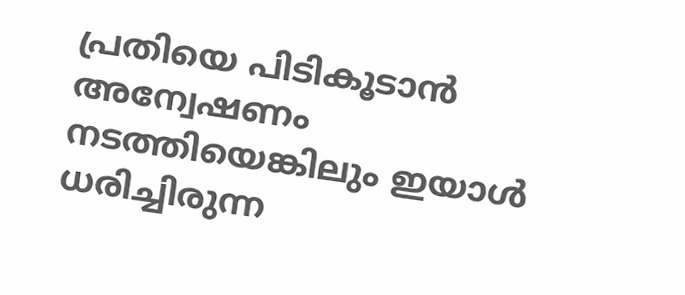പ്രതിയെ പിടികൂടാൻ അന്വേഷണം നടത്തിയെങ്കിലും ഇയാൾ ധരിച്ചിരുന്ന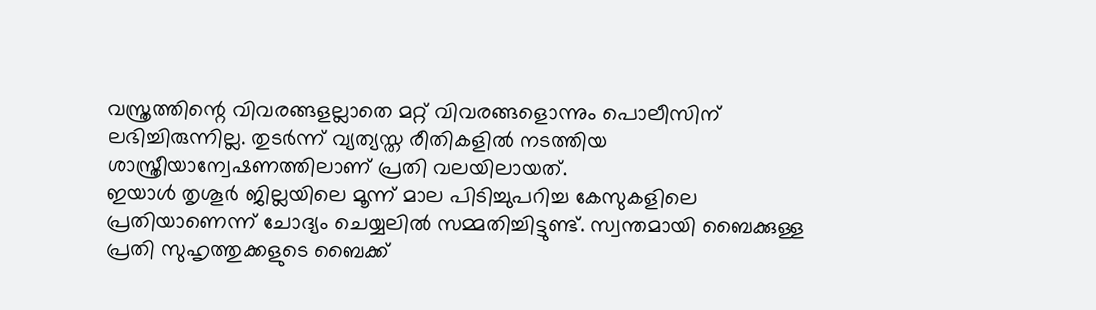വസ്ത്രത്തിന്റെ വിവരങ്ങളല്ലാതെ മറ്റ് വിവരങ്ങളൊന്നും പൊലീസിന് ലഭിച്ചിരുന്നില്ല. തുടർന്ന് വ്യത്യസ്ത രീതികളിൽ നടത്തിയ ശാസ്ത്രീയാന്വേഷണത്തിലാണ് പ്രതി വലയിലായത്.
ഇയാൾ തൃശൂർ ജില്ലയിലെ മൂന്ന് മാല പിടിച്ചുപറിച്ച കേസുകളിലെ പ്രതിയാണെന്ന് ചോദ്യം ചെയ്യലിൽ സമ്മതിച്ചിട്ടുണ്ട്. സ്വന്തമായി ബൈക്കുള്ള പ്രതി സുഹൃത്തുക്കളുടെ ബൈക്ക്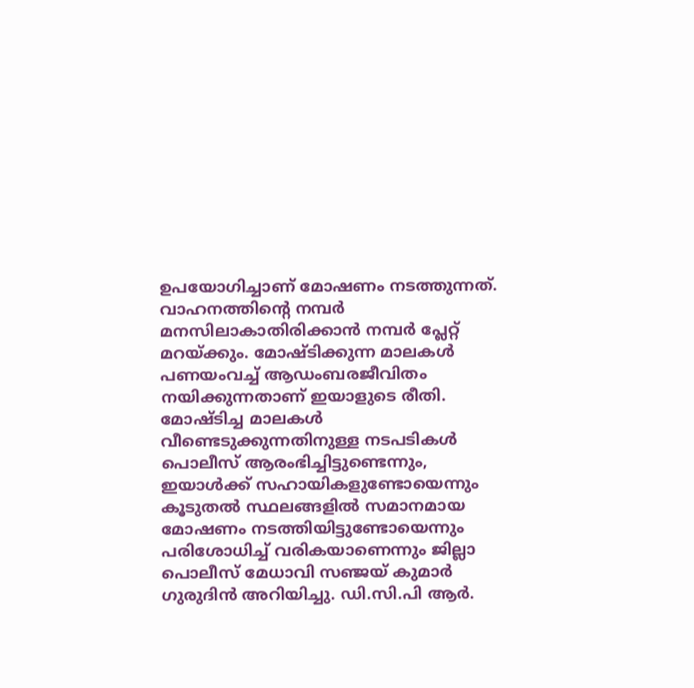ഉപയോഗിച്ചാണ് മോഷണം നടത്തുന്നത്. വാഹനത്തിന്റെ നമ്പർ മനസിലാകാതിരിക്കാൻ നമ്പർ പ്ലേറ്റ് മറയ്ക്കും. മോഷ്ടിക്കുന്ന മാലകൾ പണയംവച്ച് ആഡംബരജീവിതം നയിക്കുന്നതാണ് ഇയാളുടെ രീതി.
മോഷ്ടിച്ച മാലകൾ വീണ്ടെടുക്കുന്നതിനുള്ള നടപടികൾ പൊലീസ് ആരംഭിച്ചിട്ടുണ്ടെന്നും, ഇയാൾക്ക് സഹായികളുണ്ടോയെന്നും കൂടുതൽ സ്ഥലങ്ങളിൽ സമാനമായ മോഷണം നടത്തിയിട്ടുണ്ടോയെന്നും പരിശോധിച്ച് വരികയാണെന്നും ജില്ലാ പൊലീസ് മേധാവി സഞ്ജയ് കുമാർ ഗുരുദിൻ അറിയിച്ചു. ഡി.സി.പി ആർ.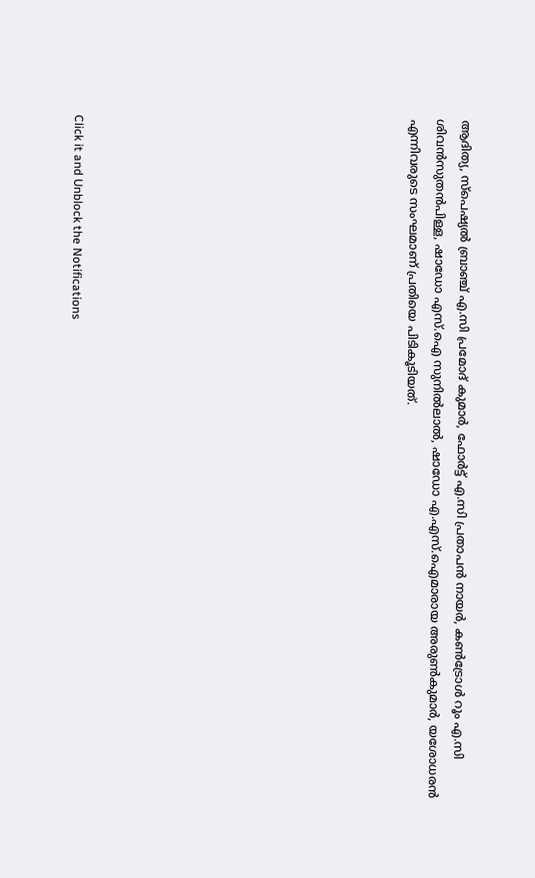ആദിത്യ, സ്പെഷ്യൽ ബ്രാഞ്ച് എ.സി പ്രമോദ് കുമാർ, ഫോർട്ട് എ.സി പ്രതാപൻ നായർ, കൺട്രോൾ റൂം എ.സി ശിവൻസുതൻപിള്ള, ഷാഡോ എസ്.ഐ സുനിൽലാൽ, ഷാഡോ എ.എസ്.ഐമാരായ അരുൺകുമാർ, യശോധരൻ എന്നിവരുടെ സംഘമാണ് പ്രതിയെ പിടികൂടിയത്.












Click it and Unblock the Notifications